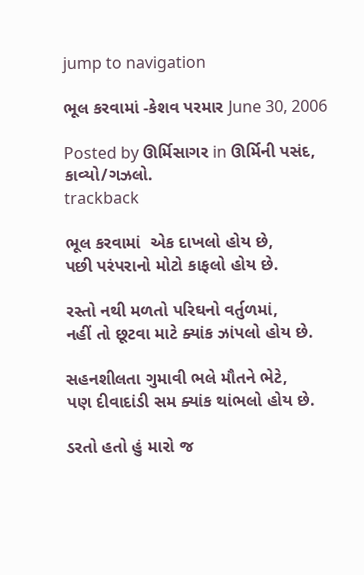jump to navigation

ભૂલ કરવામાં -કેશવ પરમાર June 30, 2006

Posted by ઊર્મિસાગર in ઊર્મિની પસંદ, કાવ્યો/ગઝલો.
trackback

ભૂલ કરવામાં  એક દાખલો હોય છે,
પછી પરંપરાનો મોટો કાફલો હોય છે.

રસ્તો નથી મળતો પરિઘનો વર્તુળમાં,
નહીં તો છૂટવા માટે ક્યાંક ઝાંપલો હોય છે.

સહનશીલતા ગુમાવી ભલે મૌતને ભેટે,
પણ દીવાદાંડી સમ ક્યાંક થાંભલો હોય છે.

ડરતો હતો હું મારો જ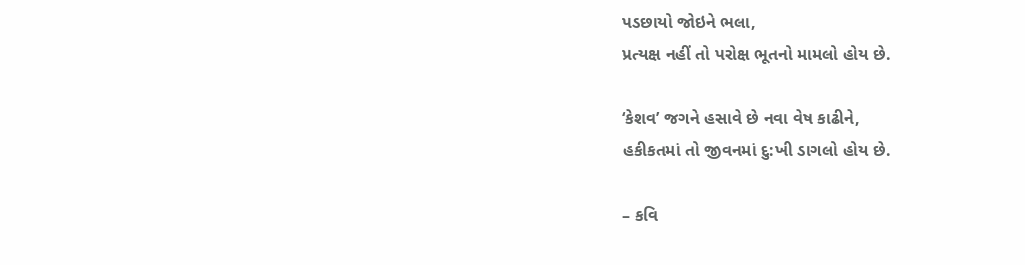પડછાયો જોઇને ભલા,
પ્રત્યક્ષ નહીં તો પરોક્ષ ભૂતનો મામલો હોય છે.

‘કેશવ’ જગને હસાવે છે નવા વેષ કાઢીને,
હકીકતમાં તો જીવનમાં દુ:ખી ડાગલો હોય છે.

– કવિ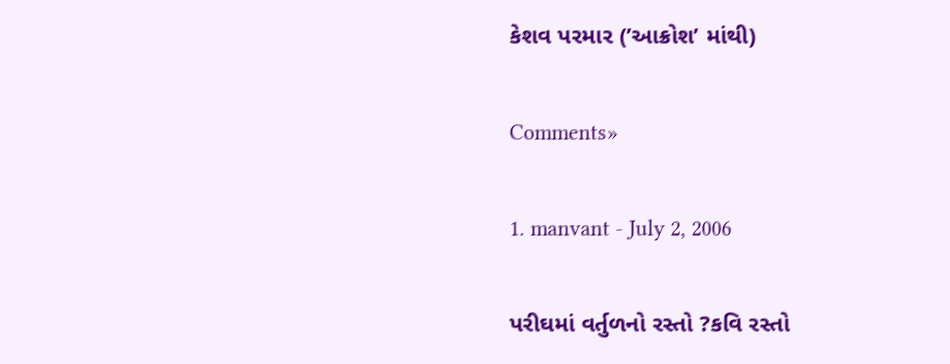કેશવ પરમાર (’આક્રોશ’ માંથી)

Comments»

1. manvant - July 2, 2006

પરીઘમાં વર્તુળનો રસ્તો ?કવિ રસ્તો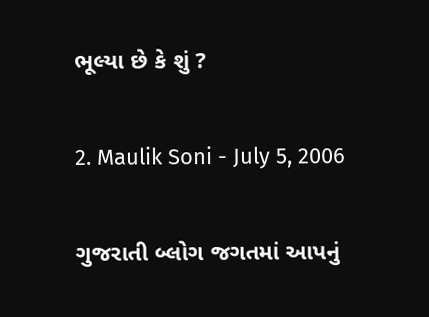ભૂલ્યા છે કે શું ?

2. Maulik Soni - July 5, 2006

ગુજરાતી બ્લોગ જગતમાં આપનું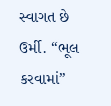સ્વાગત છે ઉર્મી. “ભૂલ કરવામાં”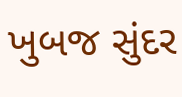ખુબજ સુંદર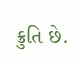ક્રુતિ છે.